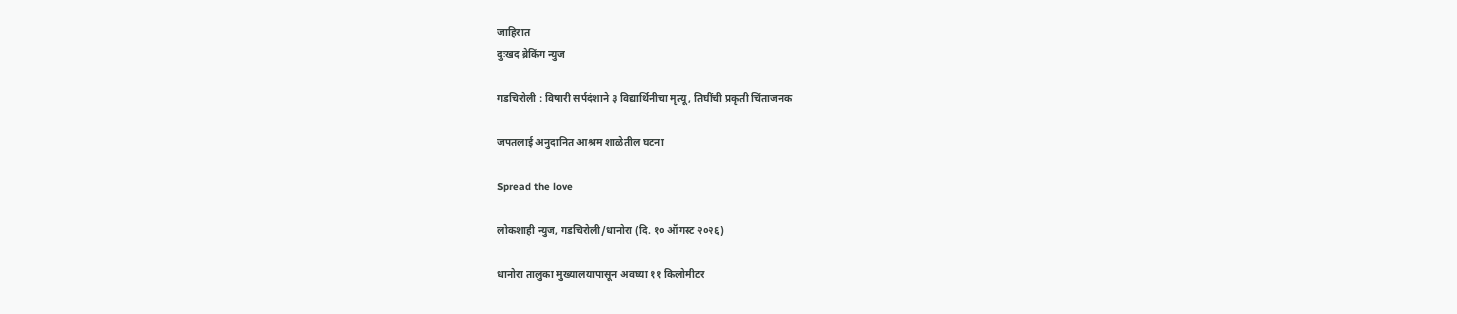जाहिरात
दुःखद ब्रेकिंग न्युज

गडचिरोली : विषारी सर्पदंशाने ३ विद्यार्थिनीचा मृत्यू, तिघींची प्रकृती चिंताजनक

जपतलाई अनुदानित आश्रम शाळेतील घटना

Spread the love

लोकशाही न्युज, गडचिरोली/धानोरा (दि. १० ऑगस्ट २०२६)

धानोरा तालुका मुख्यालयापासून अवघ्या ११ किलोमीटर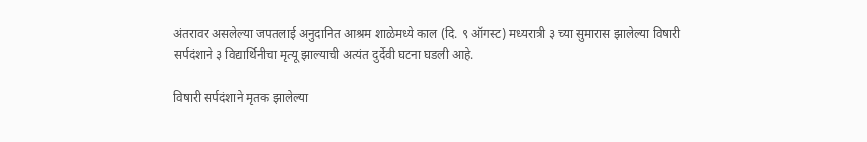अंतरावर असलेल्या जपतलाई अनुदानित आश्रम शाळेमध्ये काल (दि. ९ ऑगस्ट) मध्यरात्री ३ च्या सुमारास झालेल्या विषारी सर्पदंशाने ३ विद्यार्थिनीचा मृत्यू झाल्याची अत्यंत दुर्देवी घटना घडली आहे.

विषारी सर्पदंशाने मृतक झालेल्या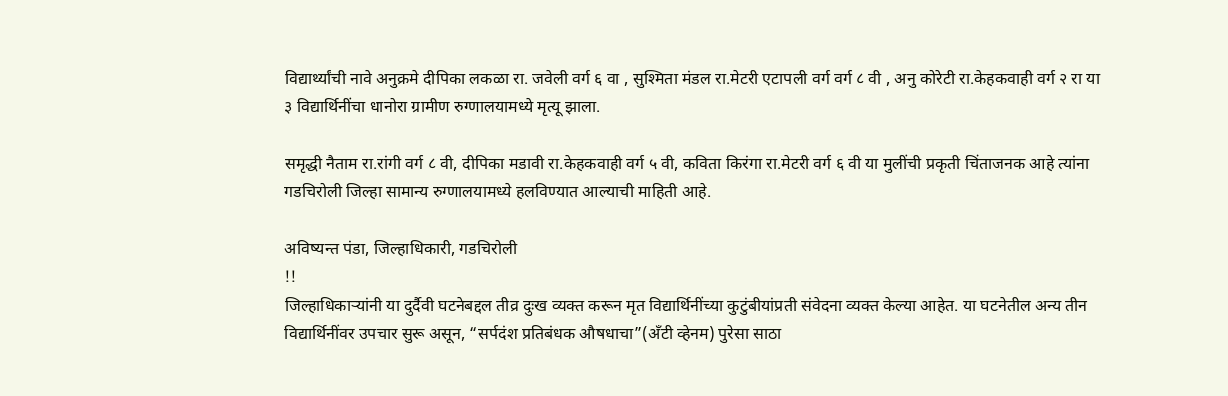विद्यार्थ्यांची नावे अनुक्रमे दीपिका लकळा रा. जवेली वर्ग ६ वा , सुश्मिता मंडल रा.मेटरी एटापली वर्ग वर्ग ८ वी , अनु कोरेटी रा.केहकवाही वर्ग २ रा या ३ विद्यार्थिनींचा धानोरा ग्रामीण रुग्णालयामध्ये मृत्यू झाला.

समृद्धी नैताम रा.रांगी वर्ग ८ वी, दीपिका मडावी रा.केहकवाही वर्ग ५ वी, कविता किरंगा रा.मेटरी वर्ग ६ वी या मुलींची प्रकृती चिंताजनक आहे त्यांना गडचिरोली जिल्हा सामान्य रुग्णालयामध्ये हलविण्यात आल्याची माहिती आहे.

अविष्यन्त पंडा, जिल्हाधिकारी, गडचिरोली
!!
जिल्हाधिकाऱ्यांनी या दुर्दैवी घटनेबद्दल तीव्र दुःख व्यक्त करून मृत विद्यार्थिनींच्या कुटुंबीयांप्रती संवेदना व्यक्त केल्या आहेत. या घटनेतील अन्य तीन विद्यार्थिनींवर उपचार सुरू असून, “सर्पदंश प्रतिबंधक औषधाचा”(अँटी व्हेनम) पुरेसा साठा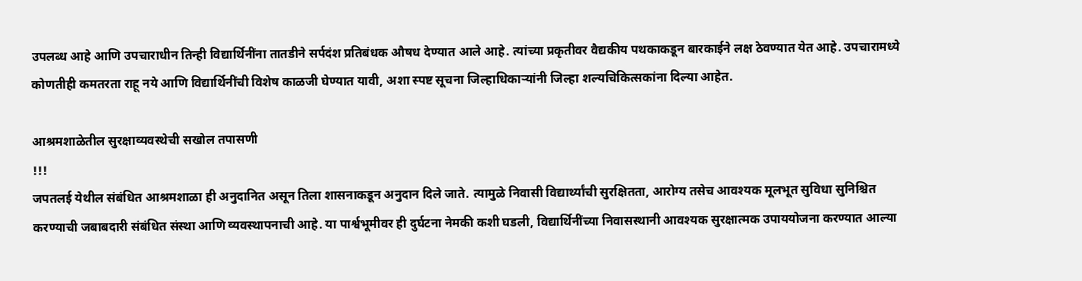उपलब्ध आहे आणि उपचाराधीन तिन्ही विद्यार्थिनींना तातडीने सर्पदंश प्रतिबंधक औषध देण्यात आले आहे. त्यांच्या प्रकृतीवर वैद्यकीय पथकाकडून बारकाईने लक्ष ठेवण्यात येत आहे. उपचारामध्ये कोणतीही कमतरता राहू नये आणि विद्यार्थिनींची विशेष काळजी घेण्यात यावी, अशा स्पष्ट सूचना जिल्हाधिकाऱ्यांनी जिल्हा शल्यचिकित्सकांना दिल्या आहेत.

आश्रमशाळेतील सुरक्षाव्यवस्थेची सखोल तपासणी
!!!
जपतलई येथील संबंधित आश्रमशाळा ही अनुदानित असून तिला शासनाकडून अनुदान दिले जाते. त्यामुळे निवासी विद्यार्थ्यांची सुरक्षितता, आरोग्य तसेच आवश्यक मूलभूत सुविधा सुनिश्चित करण्याची जबाबदारी संबंधित संस्था आणि व्यवस्थापनाची आहे. या पार्श्वभूमीवर ही दुर्घटना नेमकी कशी घडली, विद्यार्थिनींच्या निवासस्थानी आवश्यक सुरक्षात्मक उपाययोजना करण्यात आल्या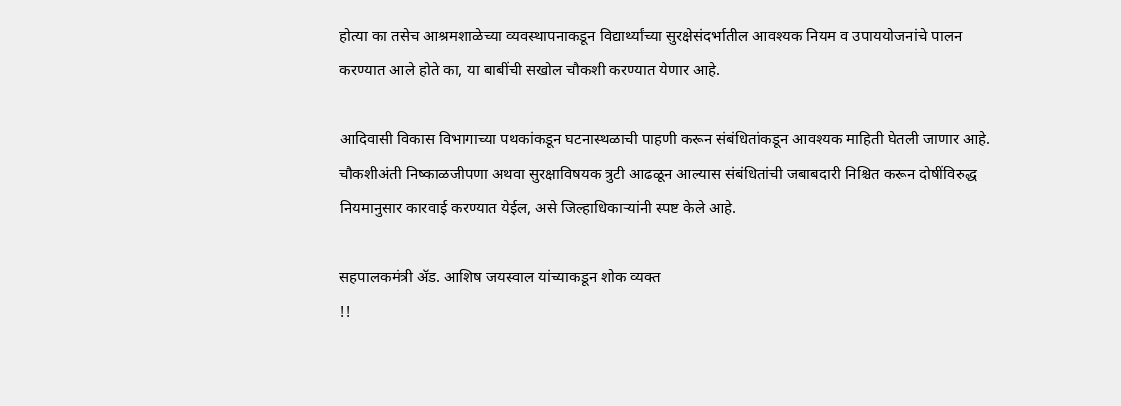होत्या का तसेच आश्रमशाळेच्या व्यवस्थापनाकडून विद्यार्थ्यांच्या सुरक्षेसंदर्भातील आवश्यक नियम व उपाययोजनांचे पालन करण्यात आले होते का, या बाबींची सखोल चौकशी करण्यात येणार आहे.

आदिवासी विकास विभागाच्या पथकांकडून घटनास्थळाची पाहणी करून संबंधितांकडून आवश्यक माहिती घेतली जाणार आहे. चौकशीअंती निष्काळजीपणा अथवा सुरक्षाविषयक त्रुटी आढळून आल्यास संबंधितांची जबाबदारी निश्चित करून दोषींविरुद्ध नियमानुसार कारवाई करण्यात येईल, असे जिल्हाधिकाऱ्यांनी स्पष्ट केले आहे.

सहपालकमंत्री ॲड. आशिष जयस्वाल यांच्याकडून शोक व्यक्त
!!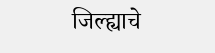जिल्ह्याचे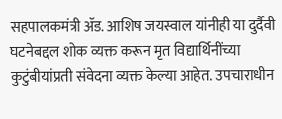सहपालकमंत्री ॲड. आशिष जयस्वाल यांनीही या दुर्दैवी घटनेबद्दल शोक व्यक्त करून मृत विद्यार्थिनींच्या कुटुंबीयांप्रती संवेदना व्यक्त केल्या आहेत. उपचाराधीन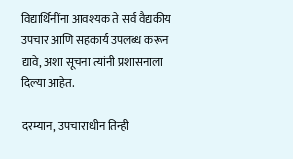विद्यार्थिनींना आवश्यक ते सर्व वैद्यकीय उपचार आणि सहकार्य उपलब्ध करून द्यावे, अशा सूचना त्यांनी प्रशासनाला दिल्या आहेत.

दरम्यान, उपचाराधीन तिन्ही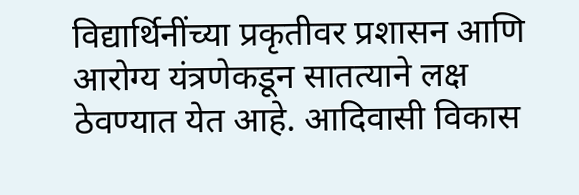विद्यार्थिनींच्या प्रकृतीवर प्रशासन आणि आरोग्य यंत्रणेकडून सातत्याने लक्ष ठेवण्यात येत आहे. आदिवासी विकास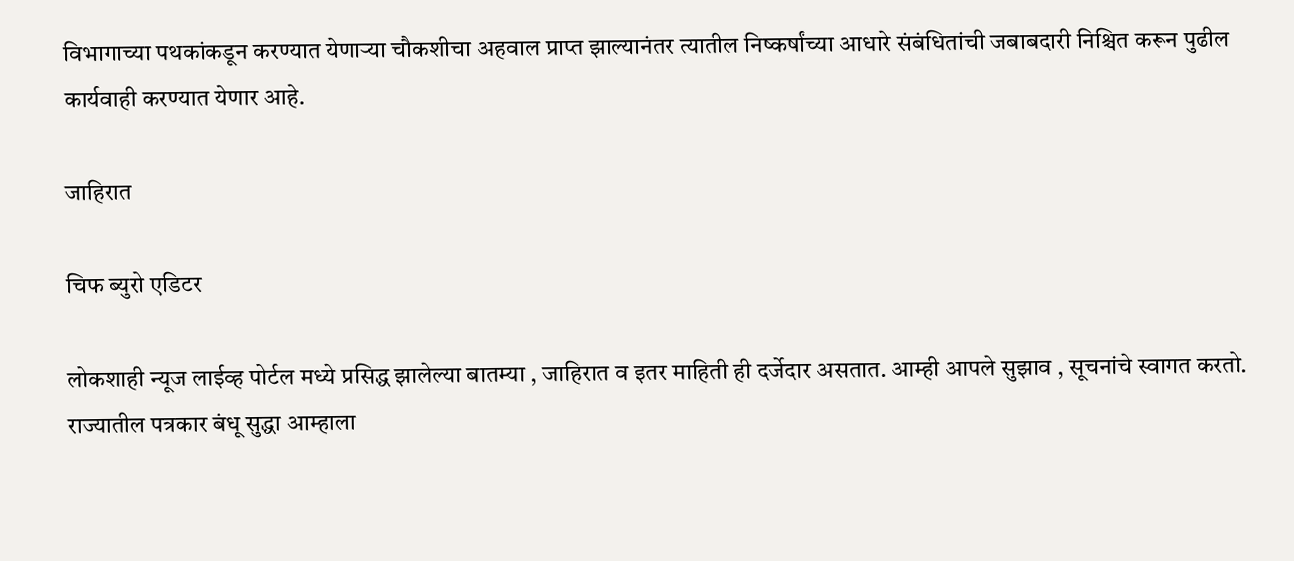विभागाच्या पथकांकडून करण्यात येणाऱ्या चौकशीचा अहवाल प्राप्त झाल्यानंतर त्यातील निष्कर्षांच्या आधारे संबंधितांची जबाबदारी निश्चित करून पुढील कार्यवाही करण्यात येणार आहे.

जाहिरात

चिफ ब्युरो एडिटर

लोकशाही न्यूज लाईव्ह पोर्टल मध्ये प्रसिद्ध झालेल्या बातम्या , जाहिरात व इतर माहिती ही दर्जेदार असतात. आम्ही आपले सुझाव , सूचनांचे स्वागत करतो. राज्यातील पत्रकार बंधू सुद्धा आम्हाला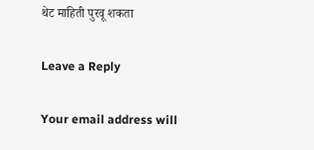थेट माहिती पुरवू शकता

Leave a Reply

Your email address will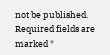not be published. Required fields are marked *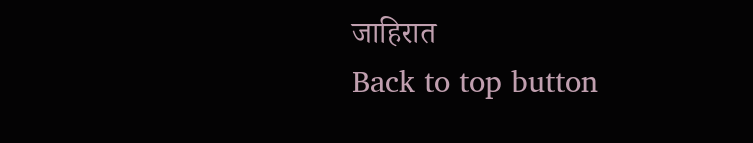जाहिरात
Back to top button